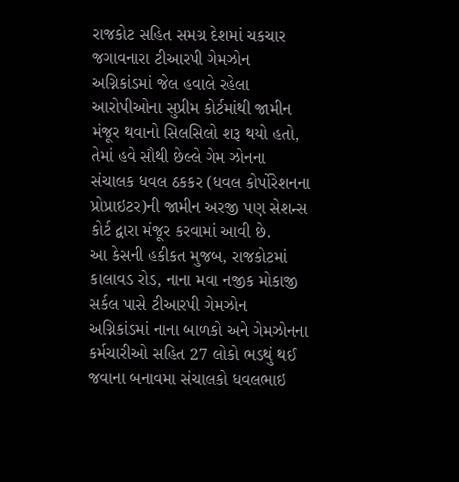રાજકોટ સહિત સમગ્ર દેશમાં ચકચાર જગાવનારા ટીઆરપી ગેમઝોન અગ્નિકાંડમાં જેલ હવાલે રહેલા આરોપીઓના સુપ્રીમ કોર્ટમાંથી જામીન મંજૂર થવાનો સિલસિલો શરૂ થયો હતો, તેમાં હવે સૌથી છેલ્લે ગેમ ઝોનના સંચાલક ધવલ ઠકકર (ધવલ કોર્પોરેશનના પ્રોપ્રાઇટર)ની જામીન અરજી પણ સેશન્સ કોર્ટ દ્વારા મંજૂર કરવામાં આવી છે.
આ કેસની હકીકત મુજબ, રાજકોટમાં કાલાવડ રોડ, નાના મવા નજીક મોકાજી સર્કલ પાસે ટીઆરપી ગેમઝોન અગ્નિકાંડમાં નાના બાળકો અને ગેમઝોનના કર્મચારીઓ સહિત 27 લોકો ભડથું થઈ જવાના બનાવમા સંચાલકો ધવલભાઇ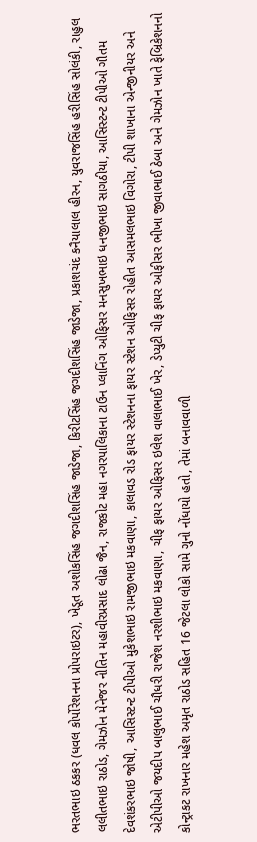ભરતભાઇ ઠકકર (ધવલ કોર્પોરેશનના પ્રોપરાઇટર), ખેડૂત અશોકસિંહ જગદીશસિંહ જાડેજા, કિરીટસિંહ જગદીશસિંહ જાડેજા, પ્રકાશચંદ કનૈયાલાલ હીરન, યુવરાજસિંહ હરીસિંહ સોલંકી, રાહુલ લલીતભાઇ રાઠોડ, ગેમઝોન મેનેજર નીતિન મહાવીરપ્રસાદ લોઢા જૈન, રાજકોટ મહા નગરપાલિકાના ટાઉન પ્લાનિંગ ઓફિસર મનસુખભાઇ ધનજીભાઇ સાગઠીયા, આસિસ્ટન્ટ ટીપીઓ ગૌતમ દેવશંકરભાઇ જોષી, આસિસ્ટન્ટ ટીપીઓ મુકેશભાઇ રામજીભાઇ મકવાણા, કાલાવડ રોડ ફાયર સ્ટેશનના ફાયર સ્ટેશન ઓફિસર રોહીત આસમલભાઇ વિગોરા, ટીપી શાખાના એન્જીનીયર અને એટીપીઓ જયદીપ બાલુભાઈ ચૌધરી રાજેશ નરશીભાઇ મકવાણા, ચીફ ફાયર ઓફિસર ઇલેશ વાલાભાઈ ખેર, ડેપ્યુટી ચીફ ફાયર ઓફીસર ભીખા જીવાભાઈ ઠેબા અને ગેમઝોન ખાતે ફેબ્રિકેશનનો કોન્ટ્રાકટ રાખનાર મહેશ અમૃત રાઠોડ સહિત 16 જેટલા લોકો સામે ગુનો નોંધાયો હતો, તેમાં બનાવવાળી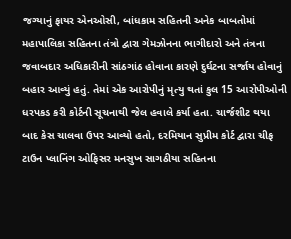જગ્યાનું ફાયર એનઓસી, બાંધકામ સહિતની અનેક બાબતોમાં મહાપાલિકા સહિતના તંત્રો દ્વારા ગેમઝોનના ભાગીદારો અને તંત્રના જવાબદાર અધિકારીની સાંઠગાંઠ હોવાના કારણે દુર્ઘટના સર્જાય હોવાનું બહાર આવ્યું હતું. તેમાં એક આરોપીનું મૃત્યુ થતાં કુલ 15 આરોપીઓની ધરપકડ કરી કોર્ટની સૂચનાથી જેલ હવાલે કર્યા હતા. ચાર્જશીટ થયા બાદ કેસ ચાલવા ઉપર આવ્યો હતો, દરમિયાન સુપ્રીમ કોર્ટ દ્વારા ચીફ ટાઉન પ્લાનિંગ ઓફિસર મનસુખ સાગઠીયા સહિતના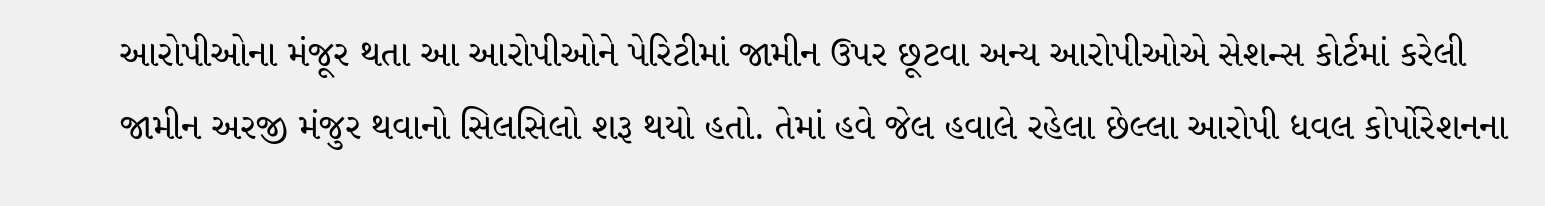આરોપીઓના મંજૂર થતા આ આરોપીઓને પેરિટીમાં જામીન ઉપર છૂટવા અન્ય આરોપીઓએ સેશન્સ કોર્ટમાં કરેલી જામીન અરજી મંજુર થવાનો સિલસિલો શરૂ થયો હતો. તેમાં હવે જેલ હવાલે રહેલા છેલ્લા આરોપી ધવલ કોર્પોરેશનના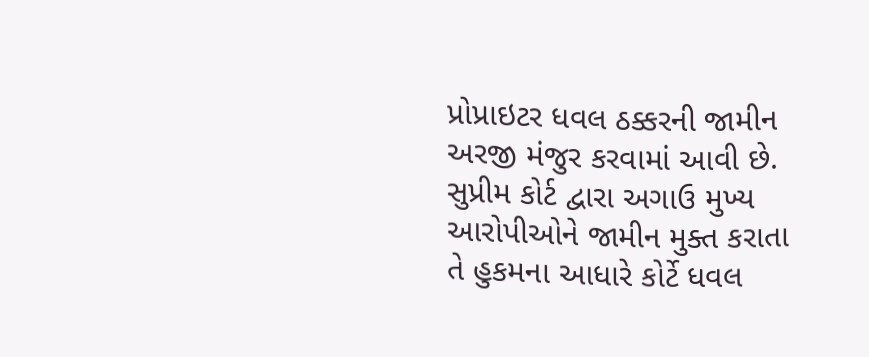પ્રોપ્રાઇટર ધવલ ઠક્કરની જામીન અરજી મંજુર કરવામાં આવી છે. સુપ્રીમ કોર્ટ દ્વારા અગાઉ મુખ્ય આરોપીઓને જામીન મુક્ત કરાતા તે હુકમના આધારે કોર્ટે ધવલ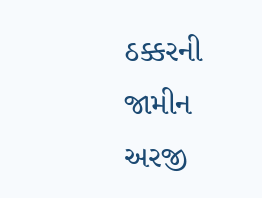ઠક્કરની જામીન અરજી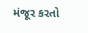મંજૂર કરતો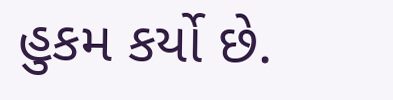હુકમ કર્યો છે.